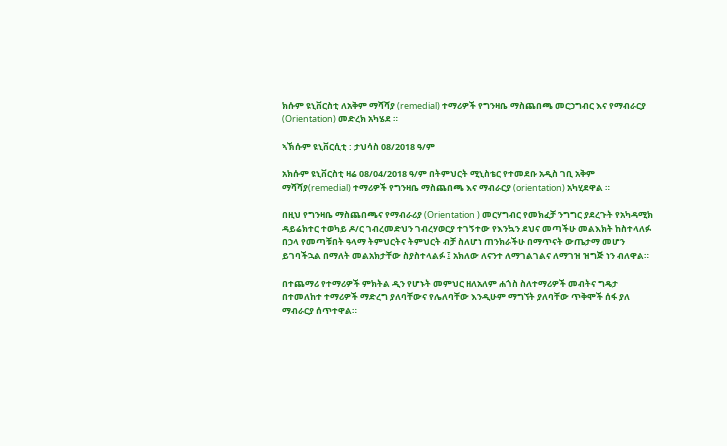ክሱም ዩኒቨርስቲ ለአቅም ማሻሻያ (remedial) ተማሪዎች የግንዛቤ ማስጨበጫ መርኃግብር እና የማብራርያ (Orientation) መድረክ አካሄደ ።

ኣኽሱም ዩኒቨርሲቲ : ታህሳስ 08/2018 ዓ/ም

አክሱም ዩኒቨርስቲ ዛሬ 08/04/2018 ዓ/ም በትምህርት ሚኒስቴር የተመደቡ አዲስ ገቢ አቅም ማሻሻያ(remedial) ተማሪዎች የግንዛቤ ማስጨበጫ እና ማብራርያ (orientation) አካሂደዋል ።

በዚህ የግንዛቤ ማስጨበጫና የማብራሪያ (Orientation ) መርሃግብር የመክፈቻ ንግግር ያደረጉት የአካዳሚክ ዳይሬክተር ተወካይ ዶ/ር ገብረመድህን ገብረሃወርያ ተገኝተው የእንኳን ደህና መጣችሁ መልእክት ከስተላለፉ በኃላ የመጣቹበት ዓላማ ትምህርትና ትምህርት ብቻ ስለሆነ ጠንክራችሁ በማጥናት ውጤታማ መሆን ይገባችኋል በማለት መልአክታቸው ስያስተላልፉ ፤ አክለው ለናንተ ለማገልገልና ለማገዝ ዝግጅ ነን ብለዋል።

በተጨማሪ የተማሪዎች ምክትል ዲን የሆኑት መምህር ዘለአለም ሐጎስ ስለተማሪዎች መብትና ግዴታ በተመለከተ ተማሪዎች ማድረግ ያለባቸውና የሌለባቸው እንዲሁም ማግኘት ያለባቸው ጥቅሞች ሰፋ ያለ ማብራርያ ሰጥተዋል።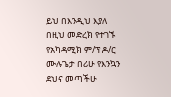ይህ በእንዲህ እያለ በዚህ መድረክ የተገኙ የአካዳሚክ ም/ፕ ዶ/ር ሙሉጌታ በሪሁ የእንኳን ደህና መጣችሁ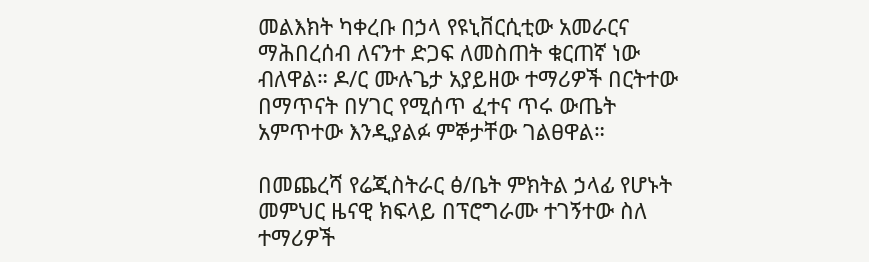መልእክት ካቀረቡ በኃላ የዩኒቨርሲቲው አመራርና ማሕበረሰብ ለናንተ ድጋፍ ለመስጠት ቁርጠኛ ነው ብለዋል። ዶ/ር ሙሉጌታ አያይዘው ተማሪዎች በርትተው በማጥናት በሃገር የሚሰጥ ፈተና ጥሩ ውጤት አምጥተው እንዲያልፉ ምኞታቸው ገልፀዋል።

በመጨረሻ የሬጂስትራር ፅ/ቤት ምክትል ኃላፊ የሆኑት መምህር ዜናዊ ክፍላይ በፕሮግራሙ ተገኝተው ስለ ተማሪዎች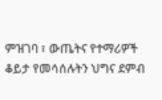ምዝገባ ፣ ውጤትና የተማሪዎች ቆይታ የመሳሰሉትን ህግና ደምብ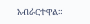አብራርተዋል።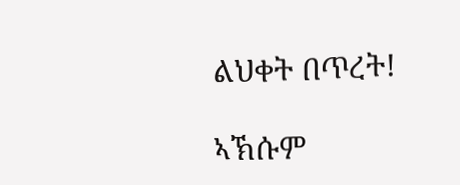ልህቀት በጥረት!

ኣኽሱም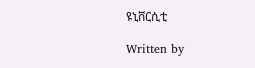ዩኒቨርሲቲ

Written by